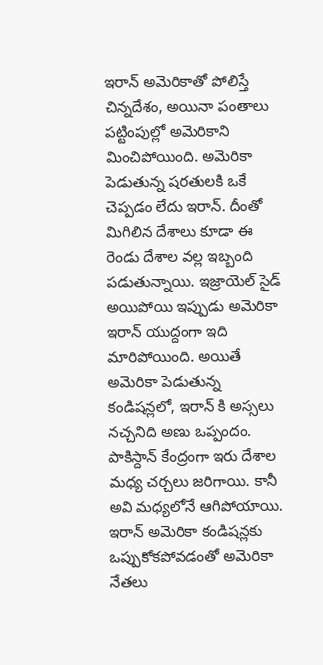ఇరాన్ అమెరికాతో పోలిస్తే చిన్నదేశం, అయినా పంతాలు పట్టింపుల్లో అమెరికాని మించిపోయింది. అమెరికా పెడుతున్న షరతులకి ఒకే చెప్పడం లేదు ఇరాన్. దీంతో మిగిలిన దేశాలు కూడా ఈ రెండు దేశాల వల్ల ఇబ్బంది పడుతున్నాయి. ఇజ్రాయెల్ సైడ్ అయిపోయి ఇప్పుడు అమెరికా ఇరాన్ యుద్దంగా ఇది మారిపోయింది. అయితే అమెరికా పెడుతున్న కండిషన్లలో, ఇరాన్ కి అస్సలు నచ్చనిది అణు ఒప్పందం. పాకిస్దాన్ కేంద్రంగా ఇరు దేశాల మధ్య చర్చలు జరిగాయి. కానీ అవి మధ్యలోనే ఆగిపోయాయి. ఇరాన్ అమెరికా కండిషన్లకు ఒప్పుకోకపోవడంతో అమెరికా నేతలు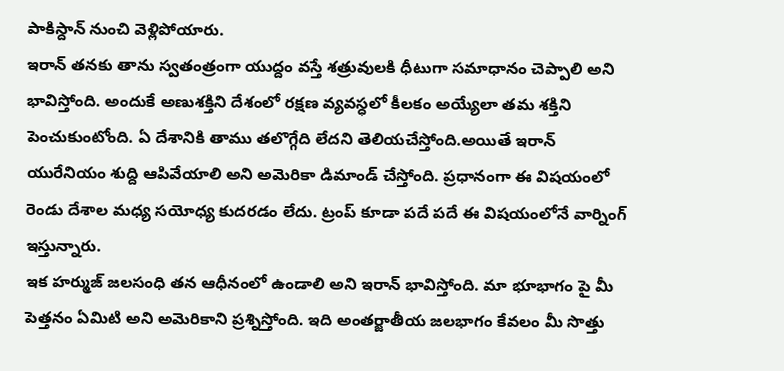పాకిస్దాన్ నుంచి వెళ్లిపోయారు.
ఇరాన్ తనకు తాను స్వతంత్రంగా యుద్దం వస్తే శత్రువులకి ధీటుగా సమాధానం చెప్పాలి అని భావిస్తోంది. అందుకే అణుశక్తిని దేశంలో రక్షణ వ్యవస్ధలో కీలకం అయ్యేలా తమ శక్తిని పెంచుకుంటోంది. ఏ దేశానికి తాము తలొగ్గేది లేదని తెలియచేస్తోంది.అయితే ఇరాన్ యురేనియం శుద్ది ఆపివేయాలి అని అమెరికా డిమాండ్ చేస్తోంది. ప్రధానంగా ఈ విషయంలో రెండు దేశాల మధ్య సయోధ్య కుదరడం లేదు. ట్రంప్ కూడా పదే పదే ఈ విషయంలోనే వార్నింగ్ ఇస్తున్నారు.
ఇక హర్ముజ్ జలసంధి తన ఆధీనంలో ఉండాలి అని ఇరాన్ భావిస్తోంది. మా భూభాగం పై మీ పెత్తనం ఏమిటి అని అమెరికాని ప్రశ్నిస్తోంది. ఇది అంతర్జాతీయ జలభాగం కేవలం మీ సొత్తు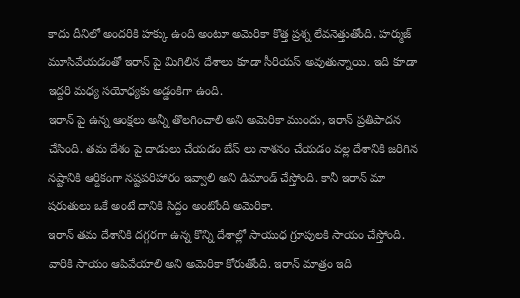కాదు దీనిలో అందరికి హక్కు ఉంది అంటూ అమెరికా కొత్త ప్రశ్న లేవనెత్తుతోంది. హర్ముజ్ మూసివేయడంతో ఇరాన్ పై మిగిలిన దేశాలు కూడా సీరియస్ అవుతున్నాయి. ఇది కూడా ఇద్దరి మధ్య సయోధ్యకు అడ్డంకిగా ఉంది.
ఇరాన్ పై ఉన్న ఆంక్షలు అన్నీ తొలగించాలి అని అమెరికా ముందు, ఇరాన్ ప్రతిపాదన చేసింది. తమ దేశం పై దాడులు చేయడం బేస్ లు నాశనం చేయడం వల్ల దేశానికి జరిగిన నష్టానికి ఆర్దికంగా నష్టపరిహారం ఇవ్వాలి అని డిమాండ్ చేస్తోంది. కానీ ఇరాన్ మా షరుతులు ఒకే అంటే దానికి సిద్దం అంటోంది అమెరికా.
ఇరాన్ తమ దేశానికి దగ్గరగా ఉన్న కొన్ని దేశాల్లో సాయుధ గ్రూపులకి సాయం చేస్తోంది. వారికి సాయం ఆపివేయాలి అని అమెరికా కోరుతోంది. ఇరాన్ మాత్రం ఇది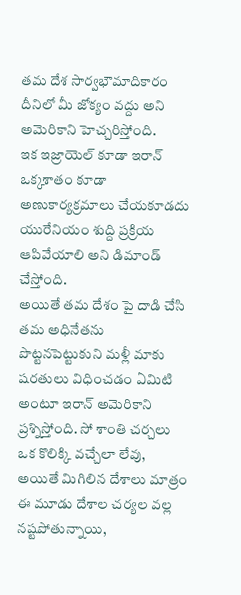తమ దేశ సార్వభౌమాదికారం దీనిలో మీ జోక్యం వద్దు అని అమెరికాని హెచ్చరిస్తోంది.
ఇక ఇజ్రాయెల్ కూడా ఇరాన్ ఒక్కశాతం కూడా అణుకార్యక్రమాలు చేయకూడదు యురేనియం శుద్ది ప్రక్రియ ఆపివేయాలి అని డిమాండ్ చేస్తోంది.
అయితే తమ దేశం పై దాడి చేసి తమ అధినేతను పొట్టనపెట్టుకుని మళ్లీ మాకు షరతులు విధించడం ఏమిటి అంటూ ఇరాన్ అమెరికాని ప్రశ్నిస్తోంది. సో శాంతి చర్చలు ఒక కొలిక్కి వచ్చేలా లేవు, అయితే మిగిలిన దేశాలు మాత్రం ఈ మూడు దేశాల చర్యల వల్ల నష్టపోతున్నాయి,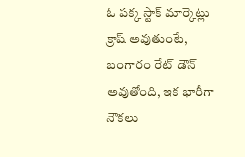ఓ పక్క స్టాక్ మార్కెట్లు క్రాష్ అవుతుంటే, బంగారం రేట్ డౌన్ అవుతోంది, ఇక భారీగా నౌకలు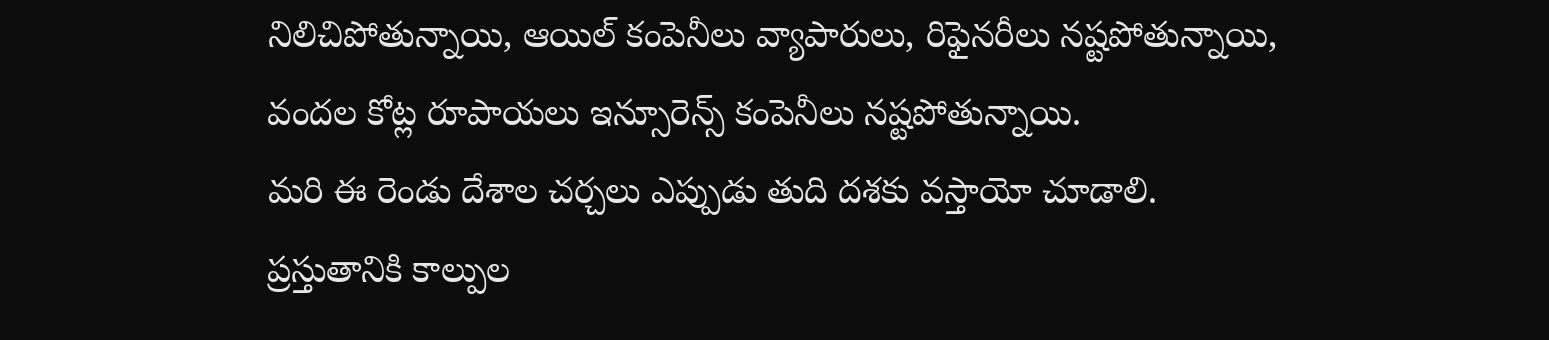నిలిచిపోతున్నాయి, ఆయిల్ కంపెనీలు వ్యాపారులు, రిఫైనరీలు నష్టపోతున్నాయి, వందల కోట్ల రూపాయలు ఇన్సూరెన్స్ కంపెనీలు నష్టపోతున్నాయి.
మరి ఈ రెండు దేశాల చర్చలు ఎప్పుడు తుది దశకు వస్తాయో చూడాలి. ప్రస్తుతానికి కాల్పుల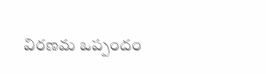విరణమ ఒప్పందం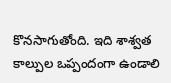కొనసాగుతోంది. ఇది శాశ్వత కాల్పుల ఒప్పందంగా ఉండాలి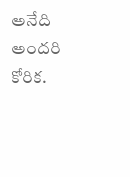అనేది అందరి కోరిక.